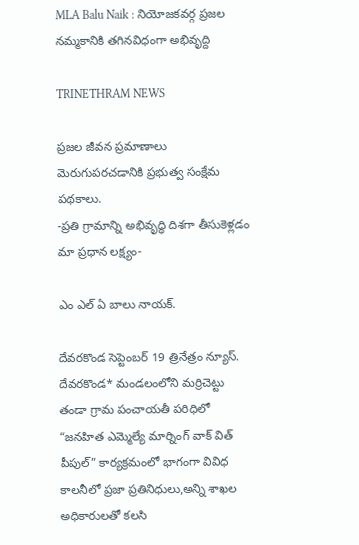MLA Balu Naik : నియోజకవర్గ ప్రజల నమ్మకానికి తగినవిధంగా అభివృద్ది

TRINETHRAM NEWS

ప్రజల జీవన ప్రమాణాలు మెరుగుపరచడానికి ప్రభుత్వ సంక్షేమ పథకాలు.
-ప్రతి గ్రామాన్ని అభివృద్ధి దిశగా తీసుకెళ్లడం మా ప్రధాన లక్ష్యం-

ఎం ఎల్ ఏ బాలు నాయక్.

దేవరకొండ సెప్టెంబర్ 19 త్రినేత్రం న్యూస్. దేవరకొండ* మండలంలోని మర్రిచెట్టు తండా గ్రామ పంచాయతీ పరిధిలో “జనహిత ఎమ్మెల్యే మార్నింగ్ వాక్ విత్ పీపుల్” కార్యక్రమంలో భాగంగా వివిధ కాలనీలో ప్రజా ప్రతినిధులు,అన్ని శాఖల అధికారులతో కలసి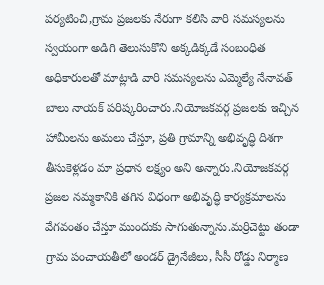పర్యటించి,గ్రామ ప్రజలకు నేరుగా కలిసి వారి సమస్యలను స్వయంగా అడిగి తెలుసుకొని అక్కడిక్కడే సంబంధిత అధికారులతో మాట్లాడి వారి సమస్యలను ఎమ్మెల్యే నేనావత్ బాలు నాయక్ పరిష్కరించారు.నియోజకవర్గ ప్రజలకు ఇచ్చిన హామీలను అమలు చేస్తూ, ప్రతి గ్రామాన్ని అభివృద్ధి దిశగా తీసుకెళ్లడం మా ప్రధాన లక్ష్యం అని అన్నారు.నియోజకవర్గ ప్రజల నమ్మకానికి తగిన విధంగా అభివృద్ధి కార్యక్రమాలను వేగవంతం చేస్తూ ముందుకు సాగుతున్నాను.మర్రిచెట్టు తండా గ్రామ పంచాయతీలో అండర్ డ్రైనేజీలు, సీసీ రోడ్డు నిర్మాణ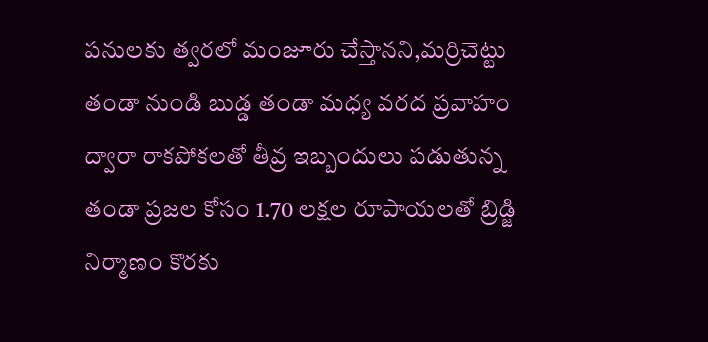పనులకు త్వరలో మంజూరు చేస్తానని,మర్రిచెట్టు తండా నుండి బుడ్డ తండా మధ్య వరద ప్రవాహం ద్వారా రాకపోకలతో తీవ్ర ఇబ్బందులు పడుతున్న తండా ప్రజల కోసం 1.70 లక్షల రూపాయలతో బ్రిడ్జి నిర్మాణం కొరకు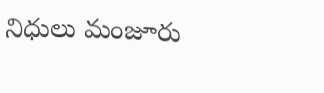నిధులు మంజూరు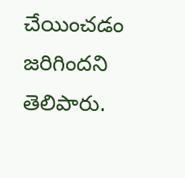చేయించడం జరిగిందని తెలిపారు.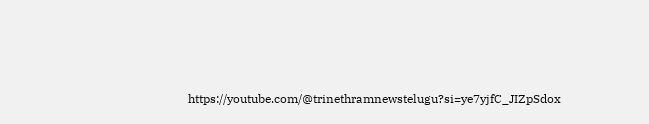https://youtube.com/@trinethramnewstelugu?si=ye7yjfC_JIZpSdox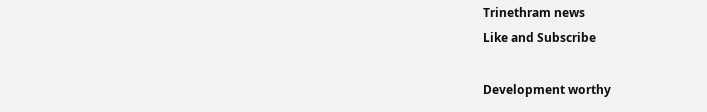Trinethram news
Like and Subscribe

Development worthy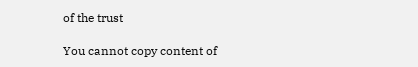of the trust

You cannot copy content of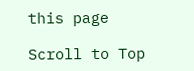this page

Scroll to Top